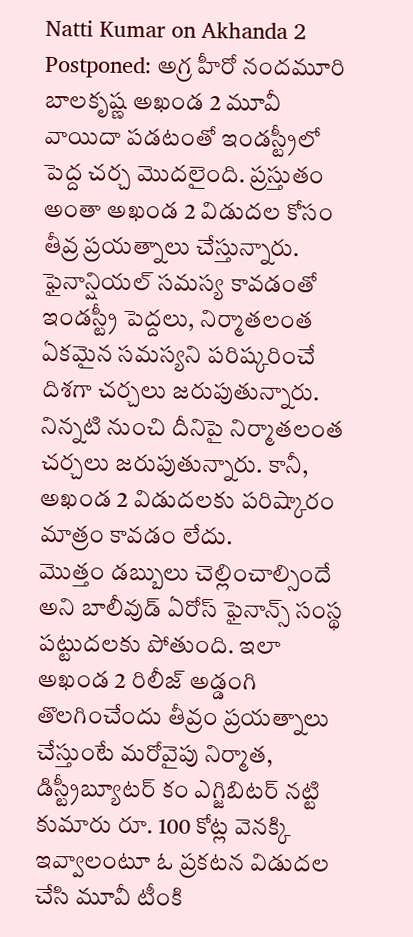Natti Kumar on Akhanda 2 Postponed: అగ్ర హీరో నందమూరి బాలకృష్ణ అఖండ 2 మూవీ వాయిదా పడటంతో ఇండస్ట్రీలో పెద్ద చర్చ మొదలైంది. ప్రస్తుతం అంతా అఖండ 2 విడుదల కోసం తీవ్ర ప్రయత్నాలు చేస్తున్నారు. ఫైనాన్షియల్ సమస్య కావడంతో ఇండస్ట్రీ పెద్దలు, నిర్మాతలంత ఏకమైన సమస్యని పరిష్కరించే దిశగా చర్చలు జరుపుతున్నారు. నిన్నటి నుంచి దీనిపై నిర్మాతలంత చర్చలు జరుపుతున్నారు. కానీ, అఖండ 2 విడుదలకు పరిష్కారం మాత్రం కావడం లేదు.
మొత్తం డబ్బులు చెల్లించాల్సిందే అని బాలీవుడ్ ఏరోస్ ఫైనాన్స్ సంస్థ పట్టుదలకు పోతుంది. ఇలా అఖండ 2 రిలీజ్ అడ్డంగి తొలగించేందు తీవ్రం ప్రయత్నాలు చేస్తుంటే మరోవైపు నిర్మాత, డిస్ట్రీబ్యూటర్ కం ఎగ్జిబిటర్ నట్టి కుమారు రూ. 100 కోట్ల వెనక్కి ఇవ్వాలంటూ ఓ ప్రకటన విడుదల చేసి మూవీ టీంకి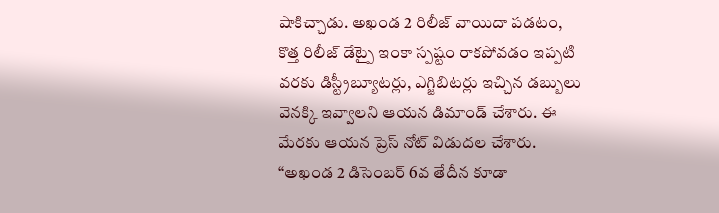షాకిచ్చాడు. అఖండ 2 రిలీజ్ వాయిదా పడటం, కొత్త రిలీజ్ డేట్పై ఇంకా స్పష్టం రాకపోవడం ఇప్పటి వరకు డిస్ట్రీబ్యూటర్లు, ఎగ్జిబిటర్లు ఇచ్చిన డబ్బులు వెనక్కి ఇవ్వాలని ఆయన డిమాండ్ చేశారు. ఈ మేరకు ఆయన ప్రెస్ నోట్ విడుదల చేశారు. “అఖండ 2 డిసెంబర్ 6వ తేదీన కూడా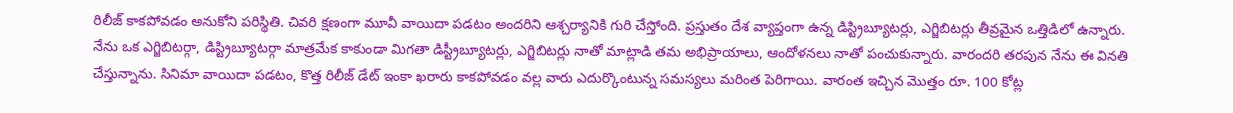రిలీజ్ కాకపోవడం అనుకోని పరిస్థితి. చివరి క్షణంగా మూవీ వాయిదా పడటం అందరిని ఆశ్చర్యానికి గురి చేస్తోంది. ప్రస్తుతం దేశ వ్యాప్తంగా ఉన్న డిస్ట్రిబ్యూటర్లు, ఎగ్జిబిటర్లు తీవ్రమైన ఒత్తిడిలో ఉన్నారు.
నేను ఒక ఎగ్జిబిటర్గా, డిస్ట్రిబ్యూటర్గా మాత్రమేక కాకుండా మిగతా డిస్ట్రీబ్యూటర్లు, ఎగ్జిబిటర్లు నాతో మాట్లాడి తమ అభిప్రాయాలు, ఆందోళనలు నాతో పంచుకున్నారు. వారందరి తరపున నేను ఈ వినతి చేస్తున్నాను. సినిమా వాయిదా పడటం, కొత్త రిలీజ్ డేట్ ఇంకా ఖరారు కాకపోవడం వల్ల వారు ఎదుర్కొంటున్న సమస్యలు మరింత పెరిగాయి. వారంత ఇచ్చిన మొత్తం రూ. 100 కోట్ల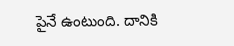పైనే ఉంటుంది. దానికి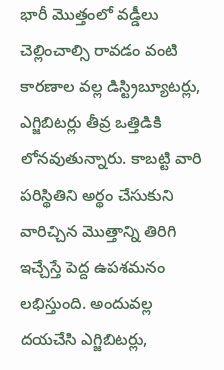భారీ మొత్తంలో వడ్డీలు చెల్లించాల్సి రావడం వంటి కారణాల వల్ల డిస్ట్రిబ్యూటర్లు, ఎగ్జిబిటర్లు తీవ్ర ఒత్తిడికి లోనవుతున్నారు. కాబట్టి వారి పరిస్థితిని అర్థం చేసుకుని వారిచ్చిన మొత్తాన్ని తిరిగి ఇచ్చేస్తే పెద్ద ఉపశమనం లభిస్తుంది. అందువల్ల దయచేసి ఎగ్జిబిటర్లు,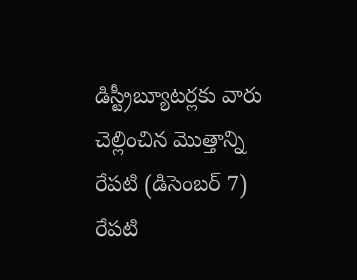డిస్ట్రీబ్యూటర్లకు వారు చెల్లించిన మొత్తాన్ని రేపటి (డిసెంబర్ 7) రేపటి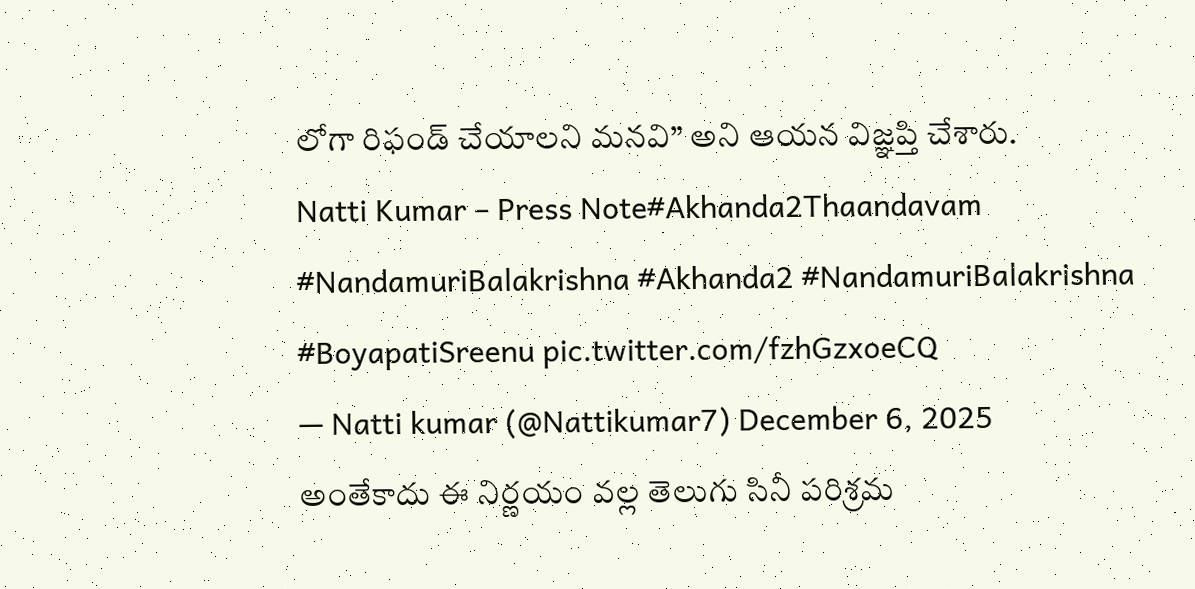లోగా రిఫండ్ చేయాలని మనవి” అని ఆయన విజ్ఞప్తి చేశారు.
Natti Kumar – Press Note#Akhanda2Thaandavam #NandamuriBalakrishna #Akhanda2 #NandamuriBalakrishna #BoyapatiSreenu pic.twitter.com/fzhGzxoeCQ
— Natti kumar (@Nattikumar7) December 6, 2025
అంతేకాదు ఈ నిర్ణయం వల్ల తెలుగు సినీ పరిశ్రమ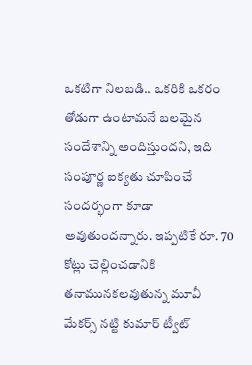ఒకటిగా నిలబడి.. ఒకరికి ఒకరం తోడుగా ఉంటామనే బలమైన సందేశాన్ని అందిస్తుందని, ఇది సంపూర్ణ ఐక్యతు చూపించే సందర్భంగా కూడా అవుతుందన్నారు. ఇప్పటికే రూ. 70 కోట్లు చెల్లించడానికి తనామునకలవుతున్న మూవీ మేకర్స్ నట్టి కుమార్ ట్వీట్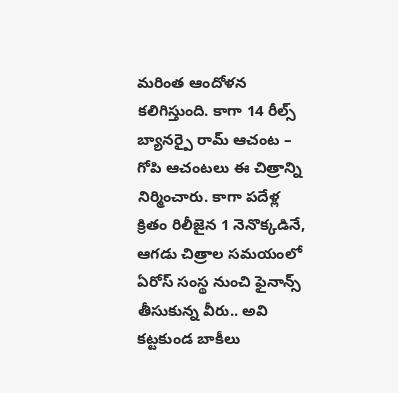మరింత ఆందోళన కలిగిస్తుంది. కాగా 14 రీల్స్ బ్యానర్పై రామ్ ఆచంట – గోపి ఆచంటలు ఈ చిత్రాన్ని నిర్మించారు. కాగా పదేళ్ల క్రితం రిలీజైన 1 నెనొక్కడినే, ఆగడు చిత్రాల సమయంలో ఏరోస్ సంస్థ నుంచి ఫైనాన్స్ తీసుకున్న వీరు.. అవి కట్టకుండ బాకీలు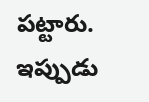పట్టారు. ఇప్పుడు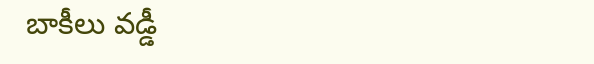బాకీలు వడ్డీ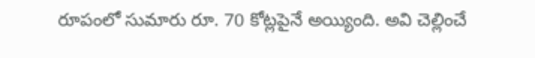రూపంలో సుమారు రూ. 70 కోట్లపైనే అయ్యింది. అవి చెల్లించే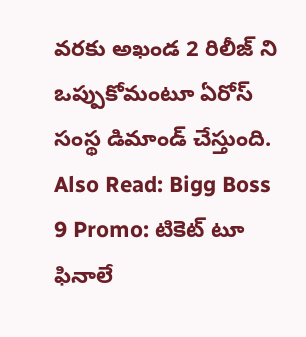వరకు అఖండ 2 రిలీజ్ ని ఒప్పుకోమంటూ ఏరోస్ సంస్థ డిమాండ్ చేస్తుంది.
Also Read: Bigg Boss 9 Promo: టికెట్ టూ ఫినాలే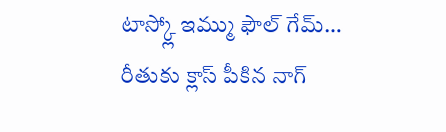టాస్క్లో ఇమ్ము ఫౌల్ గేమ్… రీతుకు క్లాస్ పీకిన నాగ్